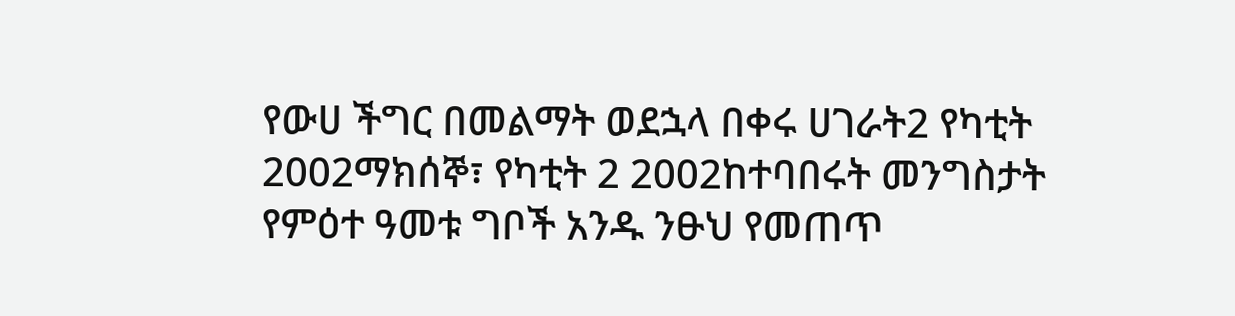የውሀ ችግር በመልማት ወደኋላ በቀሩ ሀገራት2 የካቲት 2002ማክሰኞ፣ የካቲት 2 2002ከተባበሩት መንግስታት የምዕተ ዓመቱ ግቦች አንዱ ንፁህ የመጠጥ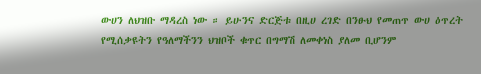ውሀን ለህዝቡ ማዳረስ ነው ። ይሁንና ድርጅቱ በዚሀ ረገድ በንፁህ የመጠጥ ውሀ ዕጥረት የሚሰቃዩትን የዓለማችንን ህዝቦች ቁጥር በግማሽ ለመቀነስ ያለመ ቢሆንም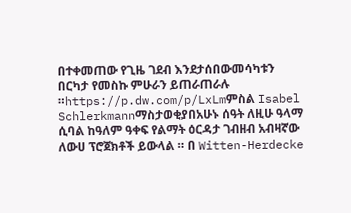በተቀመጠው የጊዜ ገደብ እንደታሰበውመሳካቱን በርካታ የመስኩ ምሁራን ይጠራጠራሉ ።https://p.dw.com/p/LxLmምስል Isabel Schlerkmannማስታወቂያበአሁኑ ሰዓት ለዚሁ ዓላማ ሲባል ከዓለም ዓቀፍ የልማት ዕርዳታ ገብዘብ አብዛኛው ለውሀ ፕሮጀክቶች ይውላል ። በ Witten-Herdecke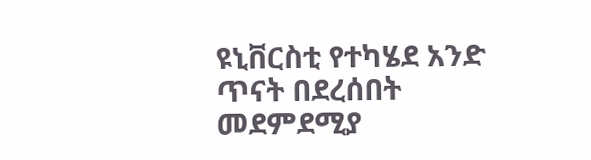ዩኒቨርስቲ የተካሄደ አንድ ጥናት በደረሰበት መደምደሚያ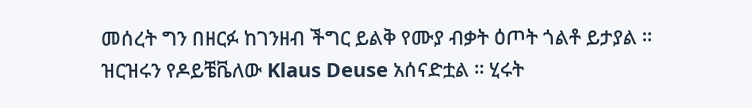መሰረት ግን በዘርፉ ከገንዘብ ችግር ይልቅ የሙያ ብቃት ዕጦት ጎልቶ ይታያል ። ዝርዝሩን የዶይቼቬለው Klaus Deuse አሰናድቷል ። ሂሩት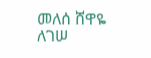መለሰ ሸዋዬ ለገሠ